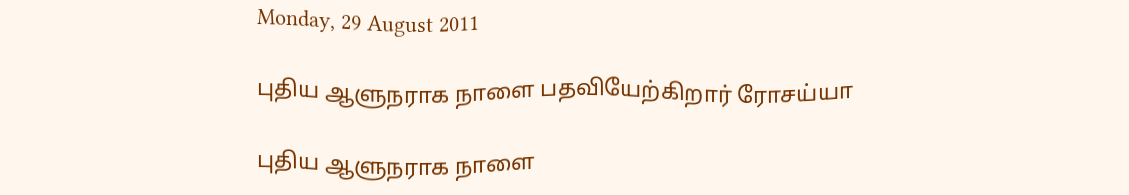Monday, 29 August 2011

புதிய ஆளுநராக நாளை பதவியேற்கிறார் ரோசய்யா

புதிய ஆளுநராக நாளை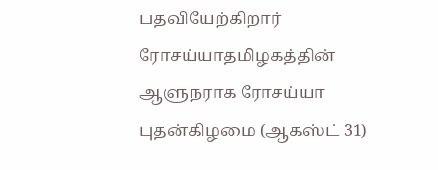பதவியேற்கிறார் ரோசய்யாதமிழகத்தின் ஆளுநராக ரோசய்யா புதன்கிழமை (ஆகஸ்ட் 31)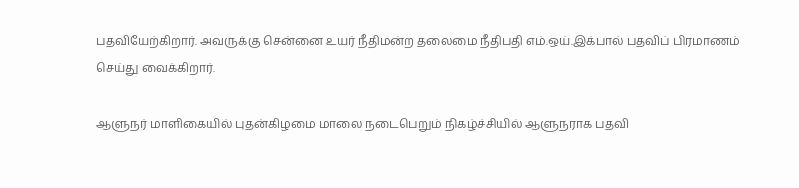பதவியேற்கிறார். அவருக்கு சென்னை உயர் நீதிமன்ற தலைமை நீதிபதி எம்.ஒய்.இக்பால் பதவிப் பிரமாணம் செய்து வைக்கிறார்.

ஆளுநர் மாளிகையில் புதன்கிழமை மாலை நடைபெறும் நிகழ்ச்சியில் ஆளுநராக பதவி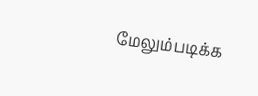மேலும்படிக்க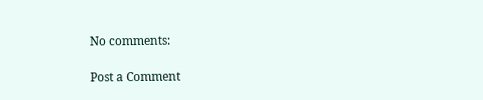No comments:

Post a Comment